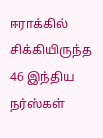ஈராக்கில் சிக்கியிருந்த 46 இந்திய நர்ஸ்கள்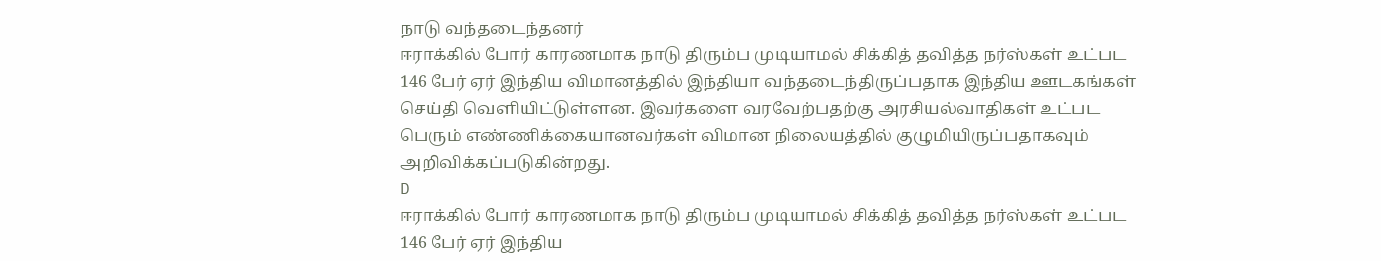நாடு வந்தடைந்தனர்
ஈராக்கில் போர் காரணமாக நாடு திரும்ப முடியாமல் சிக்கித் தவித்த நர்ஸ்கள் உட்பட 146 பேர் ஏர் இந்திய விமானத்தில் இந்தியா வந்தடைந்திருப்பதாக இந்திய ஊடகங்கள் செய்தி வெளியிட்டுள்ளன. இவர்களை வரவேற்பதற்கு அரசியல்வாதிகள் உட்பட பெரும் எண்ணிக்கையானவர்கள் விமான நிலையத்தில் குழுமியிருப்பதாகவும் அறிவிக்கப்படுகின்றது.
D
ஈராக்கில் போர் காரணமாக நாடு திரும்ப முடியாமல் சிக்கித் தவித்த நர்ஸ்கள் உட்பட 146 பேர் ஏர் இந்திய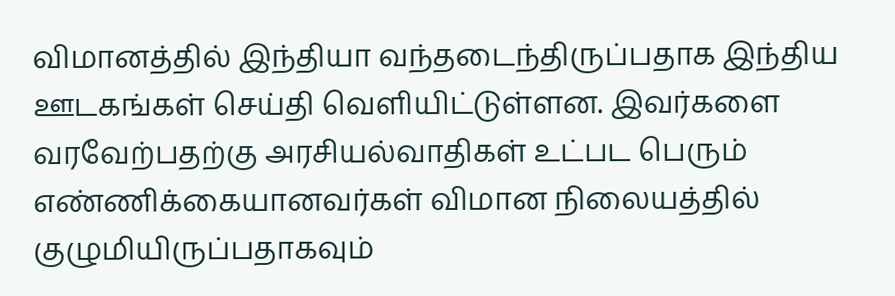விமானத்தில் இந்தியா வந்தடைந்திருப்பதாக இந்திய ஊடகங்கள் செய்தி வெளியிட்டுள்ளன. இவர்களை வரவேற்பதற்கு அரசியல்வாதிகள் உட்பட பெரும் எண்ணிக்கையானவர்கள் விமான நிலையத்தில் குழுமியிருப்பதாகவும்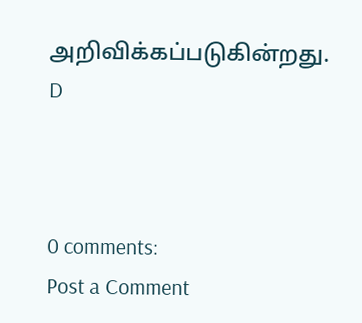அறிவிக்கப்படுகின்றது.
D



0 comments:
Post a Comment